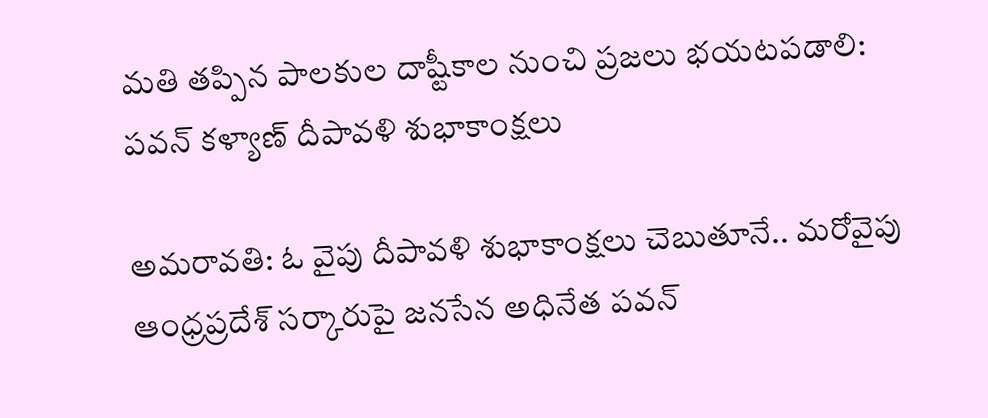మతి తప్పిన పాలకుల దాష్టీకాల నుంచి ప్రజలు భయటపడాలి: పవన్ కళ్యాణ్ దీపావళి శుభాకాంక్షలు

అమరావతి: ఓ వైపు దీపావళి శుభాకాంక్షలు చెబుతూనే.. మరోవైపు ఆంధ్రప్రదేశ్ సర్కారుపై జనసేన అధినేత పవన్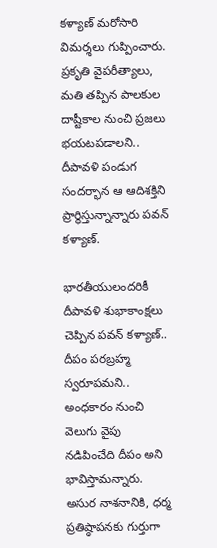కళ్యాణ్ మరోసారి విమర్శలు గుప్పించారు.
ప్రకృతి వైపరీత్యాలు, మతి తప్పిన పాలకుల దాష్టీకాల నుంచి ప్రజలు భయటపడాలని.. దీపావళి పండుగ సందర్భాన ఆ ఆదిశక్తిని ప్రార్థిస్తున్నాన్నారు పవన్‌ కళ్యాణ్‌.

భారతీయులందరికీ దీపావళి శుభాకాంక్షలు చెప్పిన పవన్‌ కళ్యాణ్.. దీపం పరబ్రహ్మ స్వరూపమని.. అంధకారం నుంచి వెలుగు వైపు నడిపించేది దీపం అని భావిస్తామన్నారు. అసుర నాశనానికి, ధర్మ ప్రతిష్ఠాపనకు గుర్తుగా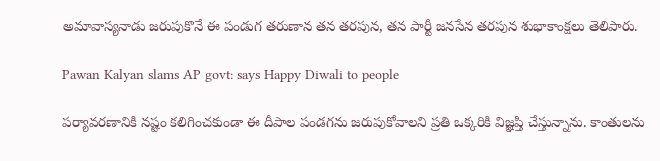అమావాస్యనాడు జరుపుకొనే ఈ పండుగ తరుణాన తన తరపున, తన పార్టీ జనసేన తరపున శుభాకాంక్షలు తెలిపారు.

Pawan Kalyan slams AP govt: says Happy Diwali to people

పర్యావరణానికి నష్టం కలిగించకుండా ఈ దీపాల పండగను జరుపుకోవాలని ప్రతి ఒక్కరికి విజ్ఞప్తి చేస్తున్నాను. కాంతులను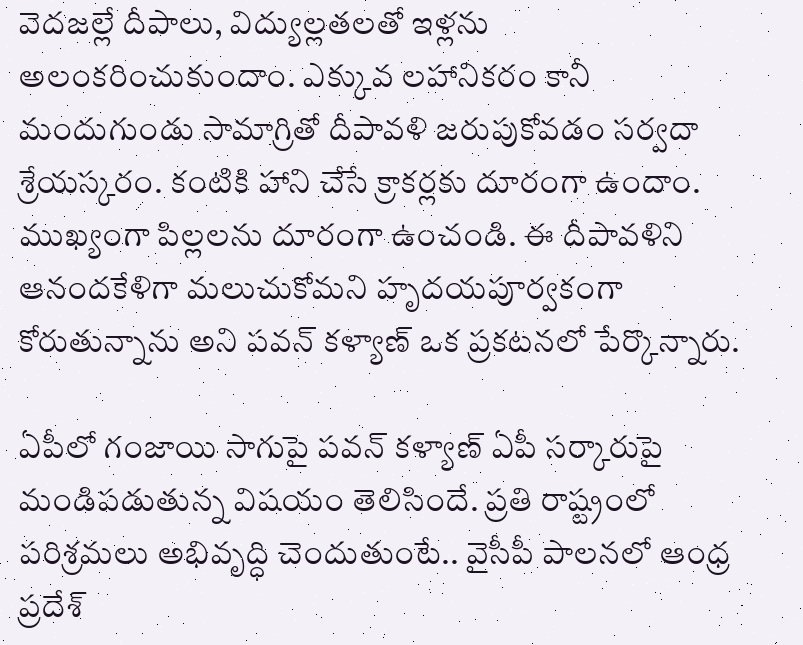వెదజల్లే దీపాలు, విద్యుల్లతలతో ఇళ్లను అలంకరించుకుందాం. ఎక్కువ లహానికరం కానీ మందుగుండు సామాగ్రితో దీపావళి జరుపుకోవడం సర్వదా శ్రేయస్కరం. కంటికి హాని చేసే క్రాకర్లకు దూరంగా ఉందాం. ముఖ్యంగా పిల్లలను దూరంగా ఉంచండి. ఈ దీపావళిని ఆనందకేళిగా మలుచుకోమని హృదయపూర్వకంగా కోరుతున్నాను అని పవన్ కళ్యాణ్ ఒక ప్రకటనలో పేర్కొన్నారు.

ఏపీలో గంజాయి సాగుపై పవన్ కళ్యాణ్ ఏపీ సర్కారుపై మండిపడుతున్న విషయం తెలిసిందే. ప్రతి రాష్ట్రంలో పరిశ్రమలు అభివృద్ధి చెందుతుంటే.. వైసీపీ పాలనలో ఆంధ్ర ప్రదేశ్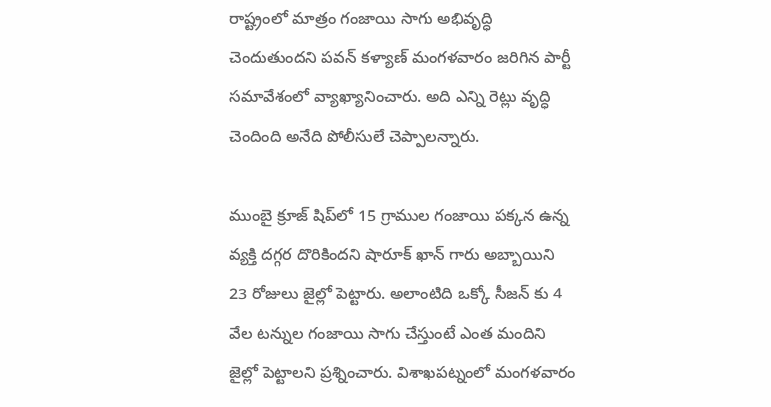రాష్ట్రంలో మాత్రం గంజాయి సాగు అభివృద్ధి చెందుతుందని పవన్ కళ్యాణ్ మంగళవారం జరిగిన పార్టీ సమావేశంలో వ్యాఖ్యానించారు. అది ఎన్ని రెట్లు వృద్ధి చెందింది అనేది పోలీసులే చెప్పాలన్నారు.

ముంబై క్రూజ్ షిప్‌లో 15 గ్రాముల గంజాయి పక్కన ఉన్న వ్యక్తి దగ్గర దొరికిందని షారూక్ ఖాన్ గారు అబ్బాయిని 23 రోజులు జైల్లో పెట్టారు. అలాంటిది ఒక్కో సీజన్ కు 4 వేల టన్నుల గంజాయి సాగు చేస్తుంటే ఎంత మందిని జైల్లో పెట్టాలని ప్రశ్నించారు. విశాఖపట్నంలో మంగళవారం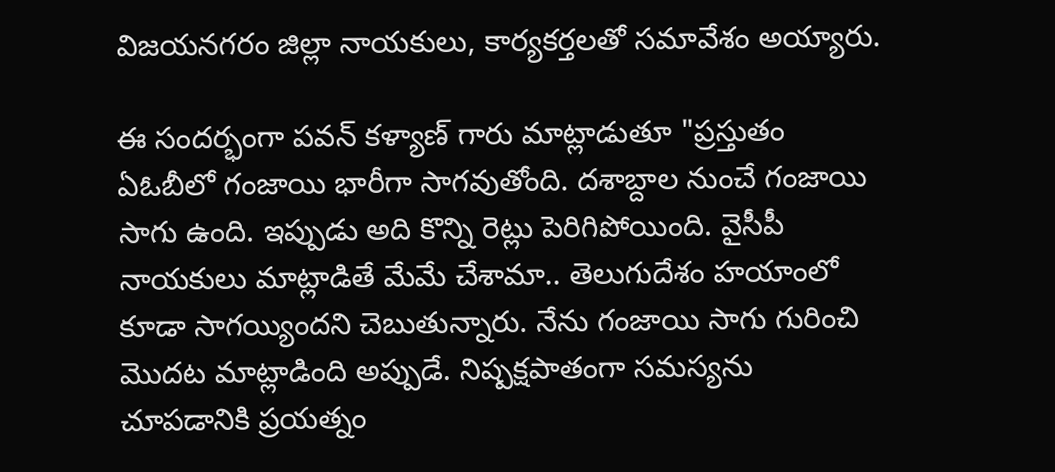విజయనగరం జిల్లా నాయకులు, కార్యకర్తలతో సమావేశం అయ్యారు.

ఈ సందర్భంగా పవన్ కళ్యాణ్ గారు మాట్లాడుతూ "ప్రస్తుతం ఏఓబీలో గంజాయి భారీగా సాగవుతోంది. దశాబ్దాల నుంచే గంజాయి సాగు ఉంది. ఇప్పుడు అది కొన్ని రెట్లు పెరిగిపోయింది. వైసీపీ నాయకులు మాట్లాడితే మేమే చేశామా.. తెలుగుదేశం హయాంలో కూడా సాగయ్యిందని చెబుతున్నారు. నేను గంజాయి సాగు గురించి మొదట మాట్లాడింది అప్పుడే. నిష్పక్షపాతంగా సమస్యను చూపడానికి ప్రయత్నం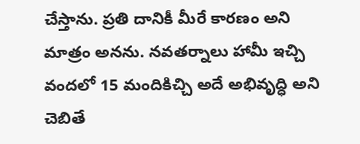చేస్తాను. ప్రతి దానికీ మీరే కారణం అని మాత్రం అనను. నవతర్నాలు హామీ ఇచ్చి వందలో 15 మందికిచ్చి అదే అభివృద్ధి అని చెబితే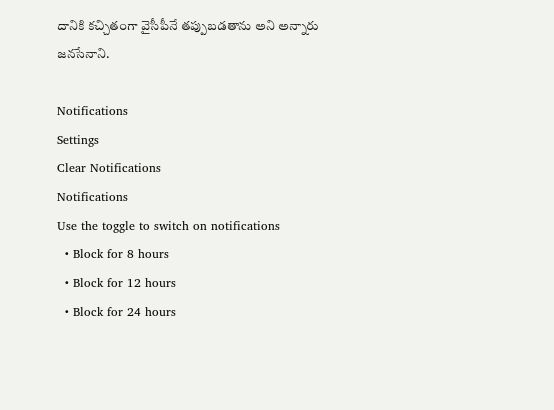దానికి కచ్చితంగా వైసీపీనే తప్పుబడతాను అని అన్నారు జనసేనాని.

Notifications
Settings
Clear Notifications
Notifications
Use the toggle to switch on notifications
  • Block for 8 hours
  • Block for 12 hours
  • Block for 24 hours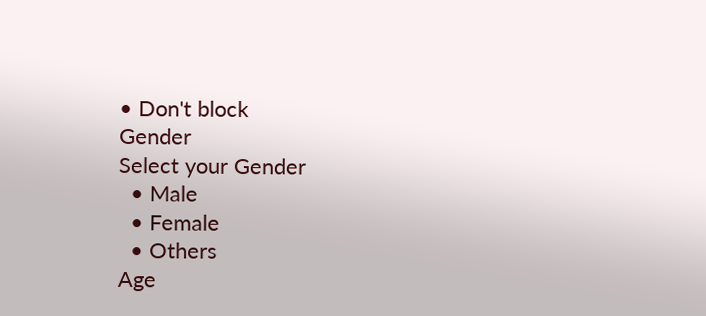• Don't block
Gender
Select your Gender
  • Male
  • Female
  • Others
Age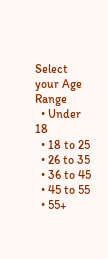Select your Age Range
  • Under 18
  • 18 to 25
  • 26 to 35
  • 36 to 45
  • 45 to 55
  • 55+